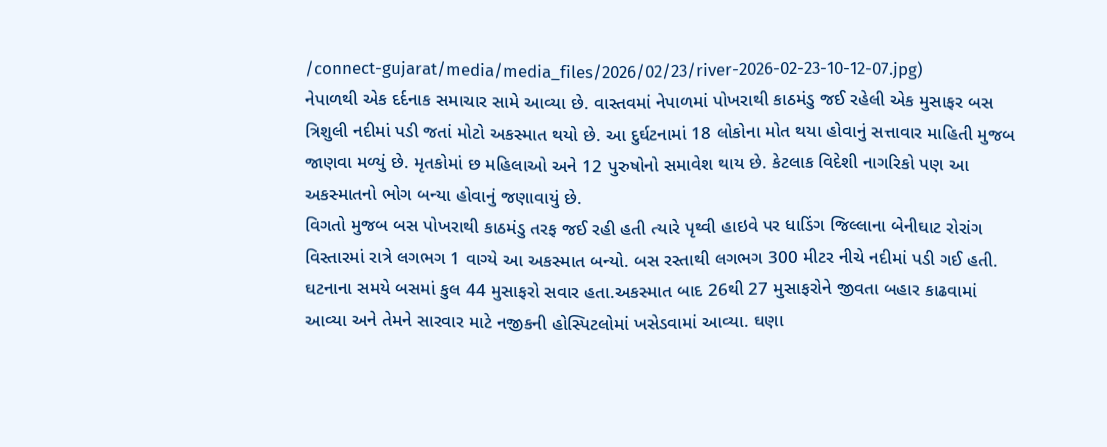/connect-gujarat/media/media_files/2026/02/23/river-2026-02-23-10-12-07.jpg)
નેપાળથી એક દર્દનાક સમાચાર સામે આવ્યા છે. વાસ્તવમાં નેપાળમાં પોખરાથી કાઠમંડુ જઈ રહેલી એક મુસાફર બસ ત્રિશુલી નદીમાં પડી જતાં મોટો અકસ્માત થયો છે. આ દુર્ઘટનામાં 18 લોકોના મોત થયા હોવાનું સત્તાવાર માહિતી મુજબ જાણવા મળ્યું છે. મૃતકોમાં છ મહિલાઓ અને 12 પુરુષોનો સમાવેશ થાય છે. કેટલાક વિદેશી નાગરિકો પણ આ અકસ્માતનો ભોગ બન્યા હોવાનું જણાવાયું છે.
વિગતો મુજબ બસ પોખરાથી કાઠમંડુ તરફ જઈ રહી હતી ત્યારે પૃથ્વી હાઇવે પર ધાડિંગ જિલ્લાના બેનીઘાટ રોરાંગ વિસ્તારમાં રાત્રે લગભગ 1 વાગ્યે આ અકસ્માત બન્યો. બસ રસ્તાથી લગભગ 300 મીટર નીચે નદીમાં પડી ગઈ હતી. ઘટનાના સમયે બસમાં કુલ 44 મુસાફરો સવાર હતા.અકસ્માત બાદ 26થી 27 મુસાફરોને જીવતા બહાર કાઢવામાં આવ્યા અને તેમને સારવાર માટે નજીકની હોસ્પિટલોમાં ખસેડવામાં આવ્યા. ઘણા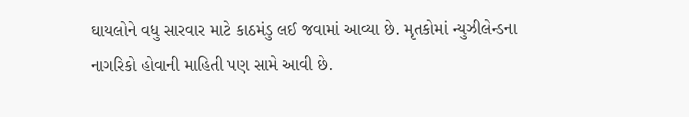ઘાયલોને વધુ સારવાર માટે કાઠમંડુ લઈ જવામાં આવ્યા છે. મૃતકોમાં ન્યુઝીલેન્ડના નાગરિકો હોવાની માહિતી પણ સામે આવી છે.